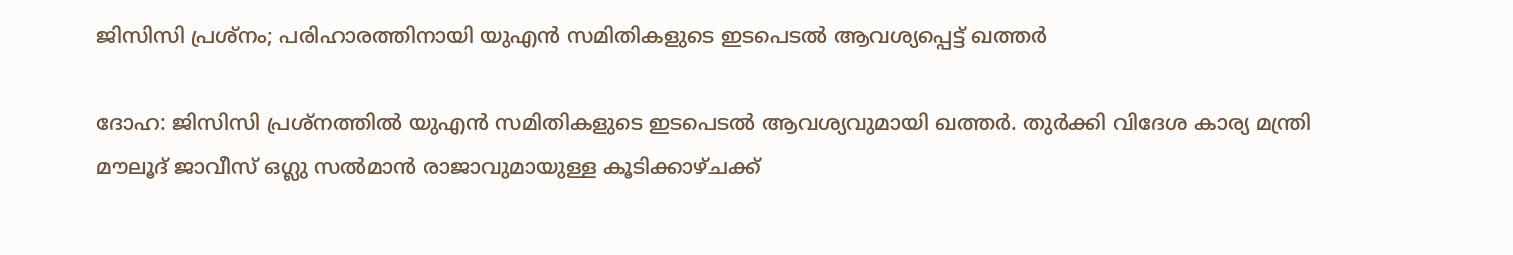ജിസിസി പ്രശ്‌നം; പരിഹാരത്തിനായി യുഎന്‍ സമിതികളുടെ ഇടപെടല്‍ ആവശ്യപ്പെട്ട് ഖത്തര്‍

ദോഹ: ജിസിസി പ്രശ്‌നത്തില്‍ യുഎന്‍ സമിതികളുടെ ഇടപെടല്‍ ആവശ്യവുമായി ഖത്തര്‍. തുര്‍ക്കി വിദേശ കാര്യ മന്ത്രി മൗലൂദ് ജാവീസ് ഒഗ്ലു സല്‍മാന്‍ രാജാവുമായുള്ള കൂടിക്കാഴ്ചക്ക്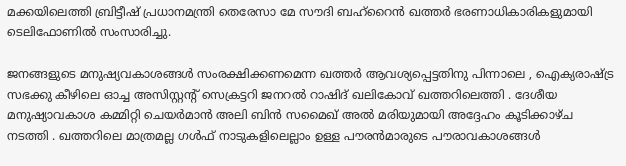മക്കയിലെത്തി ബ്രിട്ടീഷ് പ്രധാനമന്ത്രി തെരേസാ മേ സൗദി ബഹ്‌റൈന്‍ ഖത്തര്‍ ഭരണാധികാരികളുമായി ടെലിഫോണില്‍ സംസാരിച്ചു.

ജനങ്ങളുടെ മനുഷ്യവകാശങ്ങള്‍ സംരക്ഷിക്കണമെന്ന ഖത്തര്‍ ആവശ്യപ്പെട്ടതിനു പിന്നാലെ , ഐക്യരാഷ്ട്ര സഭക്കു കീഴിലെ ഓച്ച അസിസ്റ്റന്റ് സെക്രട്ടറി ജനറല്‍ റാഷിദ് ഖലികോവ് ഖത്തറിലെത്തി . ദേശീയ മനുഷ്യാവകാശ കമ്മിറ്റി ചെയര്‍മാന്‍ അലി ബിന്‍ സമൈഖ് അല്‍ മരിയുമായി അദ്ദേഹം കൂടിക്കാഴ്ച നടത്തി . ഖത്തറിലെ മാത്രമല്ല ഗള്‍ഫ് നാടുകളിലെല്ലാം ഉള്ള പൗരന്‍മാരുടെ പൗരാവകാശങ്ങള്‍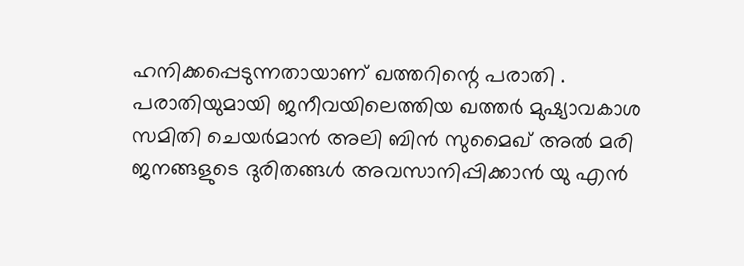ഹനിക്കപ്പെടുന്നതായാണ് ഖത്തറിന്റെ പരാതി . പരാതിയുമായി ജനീവയിലെത്തിയ ഖത്തര്‍ മുഷ്യാവകാശ സമിതി ചെയര്‍മാന്‍ അലി ബിന്‍ സുമൈഖ് അല്‍ മരി ജനങ്ങളുടെ ദുരിതങ്ങള്‍ അവസാനിപ്പിക്കാന്‍ യു എന്‍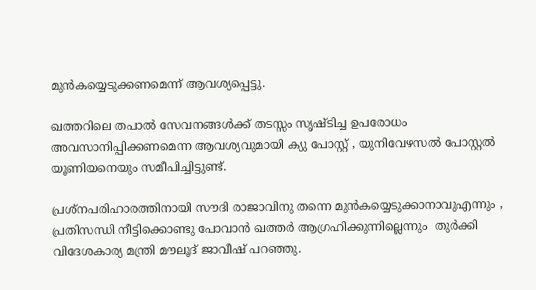മുന്‍കയ്യെടുക്കണമെന്ന് ആവശ്യപ്പെട്ടു.

ഖത്തറിലെ തപാല്‍ സേവനങ്ങള്‍ക്ക് തടസ്സം സൃഷ്ടിച്ച ഉപരോധം അവസാനിപ്പിക്കണമെന്ന ആവശ്യവുമായി ക്യു പോസ്റ്റ് , യുനിവേഴസല്‍ പോസ്റ്റല്‍ യൂണിയനെയും സമീപിച്ചിട്ടുണ്ട്‌.

പ്രശ്‌നപരിഹാരത്തിനായി സൗദി രാജാവിനു തന്നെ മുന്‍കയ്യെടുക്കാനാവുഎന്നും , പ്രതിസന്ധി നീട്ടിക്കൊണ്ടു പോവാന്‍ ഖത്തര്‍ ആഗ്രഹിക്കുന്നില്ലെന്നും  തുര്‍ക്കി  വിദേശകാര്യ മന്ത്രി മൗലൂദ് ജാവീഷ് പറഞ്ഞു.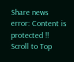Share news
error: Content is protected !!
Scroll to Top